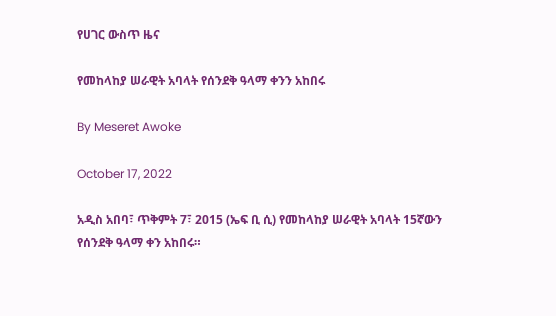የሀገር ውስጥ ዜና

የመከላከያ ሠራዊት አባላት የሰንደቅ ዓላማ ቀንን አከበሩ

By Meseret Awoke

October 17, 2022

አዲስ አበባ፣ ጥቅምት 7፣ 2015 (ኤፍ ቢ ሲ) የመከላከያ ሠራዊት አባላት 15ኛውን የሰንደቅ ዓላማ ቀን አከበሩ።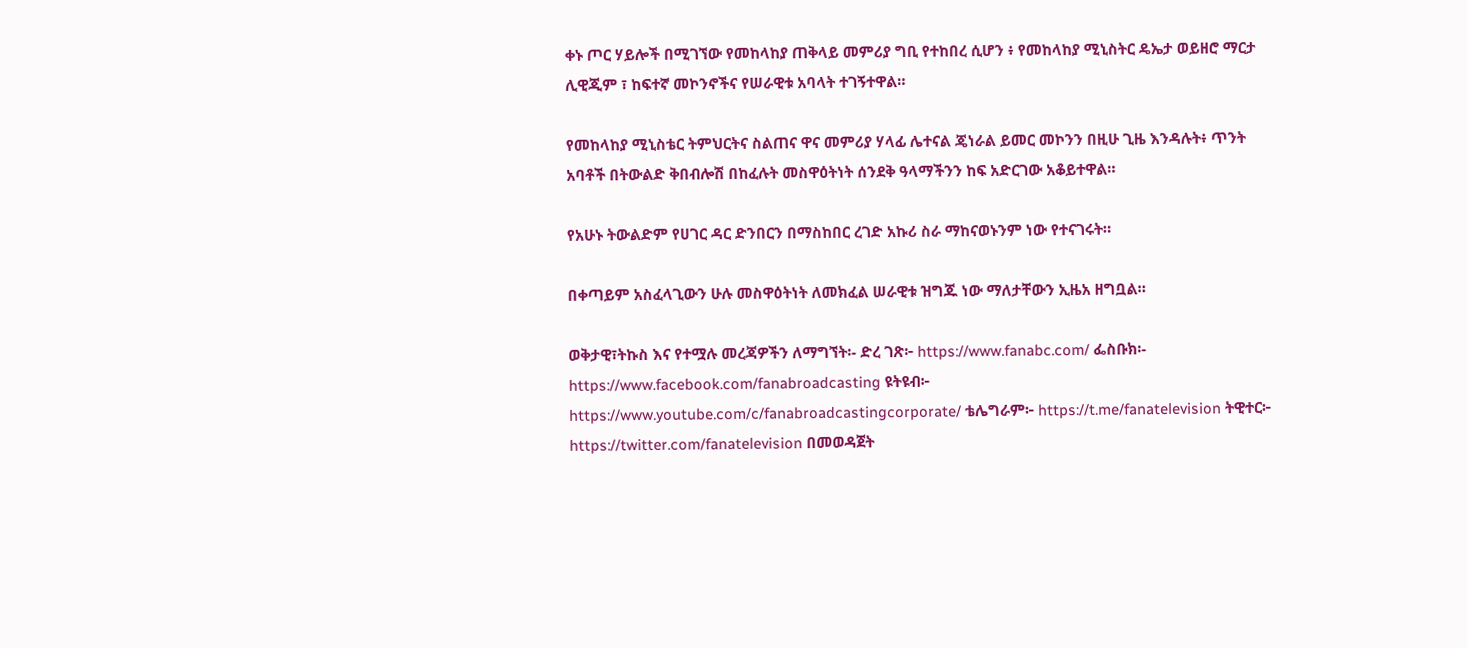ቀኑ ጦር ሃይሎች በሚገኘው የመከላከያ ጠቅላይ መምሪያ ግቢ የተከበረ ሲሆን ፥ የመከላከያ ሚኒስትር ዴኤታ ወይዘሮ ማርታ ሊዊጂም ፣ ከፍተኛ መኮንኖችና የሠራዊቱ አባላት ተገኝተዋል።

የመከላከያ ሚኒስቴር ትምህርትና ስልጠና ዋና መምሪያ ሃላፊ ሌተናል ጄነራል ይመር መኮንን በዚሁ ጊዜ እንዳሉት፥ ጥንት አባቶች በትውልድ ቅበብሎሽ በከፈሉት መስዋዕትነት ሰንደቅ ዓላማችንን ከፍ አድርገው አቆይተዋል።

የአሁኑ ትውልድም የሀገር ዳር ድንበርን በማስከበር ረገድ አኩሪ ስራ ማከናወኑንም ነው የተናገሩት።

በቀጣይም አስፈላጊውን ሁሉ መስዋዕትነት ለመክፈል ሠራዊቱ ዝግጁ ነው ማለታቸውን ኢዜአ ዘግቧል።

ወቅታዊ፣ትኩስ እና የተሟሉ መረጃዎችን ለማግኘት፡- ድረ ገጽ፦ https://www.fanabc.com/ ፌስቡክ፡- https://www.facebook.com/fanabroadcasting ዩትዩብ፦ https://www.youtube.com/c/fanabroadcastingcorporate/ ቴሌግራም፦ https://t.me/fanatelevision ትዊተር፦ https://twitter.com/fanatelevision በመወዳጀት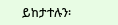ይከታተሉን፡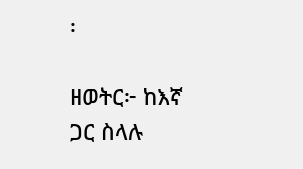፡

ዘወትር፦ ከእኛ ጋር ስላሉ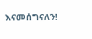እናመሰግናለን!